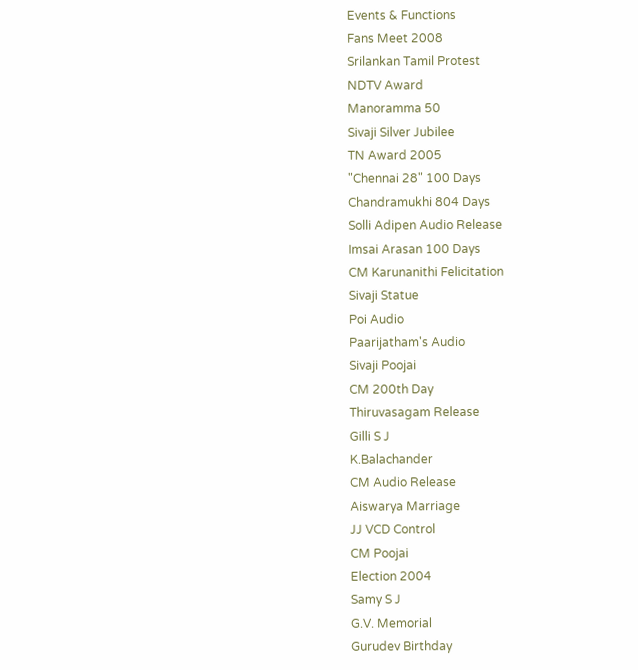Events & Functions
Fans Meet 2008
Srilankan Tamil Protest
NDTV Award
Manoramma 50
Sivaji Silver Jubilee
TN Award 2005
"Chennai 28" 100 Days
Chandramukhi 804 Days
Solli Adipen Audio Release
Imsai Arasan 100 Days
CM Karunanithi Felicitation
Sivaji Statue
Poi Audio
Paarijatham's Audio
Sivaji Poojai
CM 200th Day
Thiruvasagam Release
Gilli S J
K.Balachander
CM Audio Release
Aiswarya Marriage
JJ VCD Control
CM Poojai
Election 2004
Samy S J
G.V. Memorial
Gurudev Birthday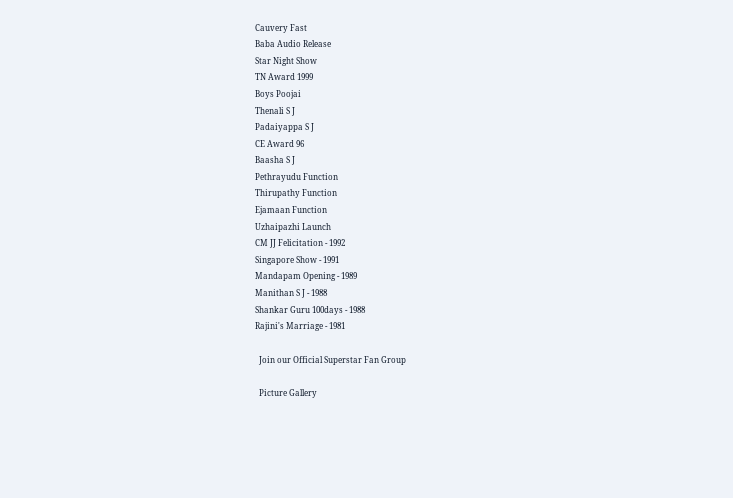Cauvery Fast
Baba Audio Release
Star Night Show
TN Award 1999
Boys Poojai
Thenali S J
Padaiyappa S J
CE Award 96
Baasha S J
Pethrayudu Function
Thirupathy Function
Ejamaan Function
Uzhaipazhi Launch
CM JJ Felicitation - 1992
Singapore Show - 1991
Mandapam Opening - 1989
Manithan S J - 1988
Shankar Guru 100days - 1988
Rajini's Marriage - 1981

  Join our Official Superstar Fan Group

  Picture Gallery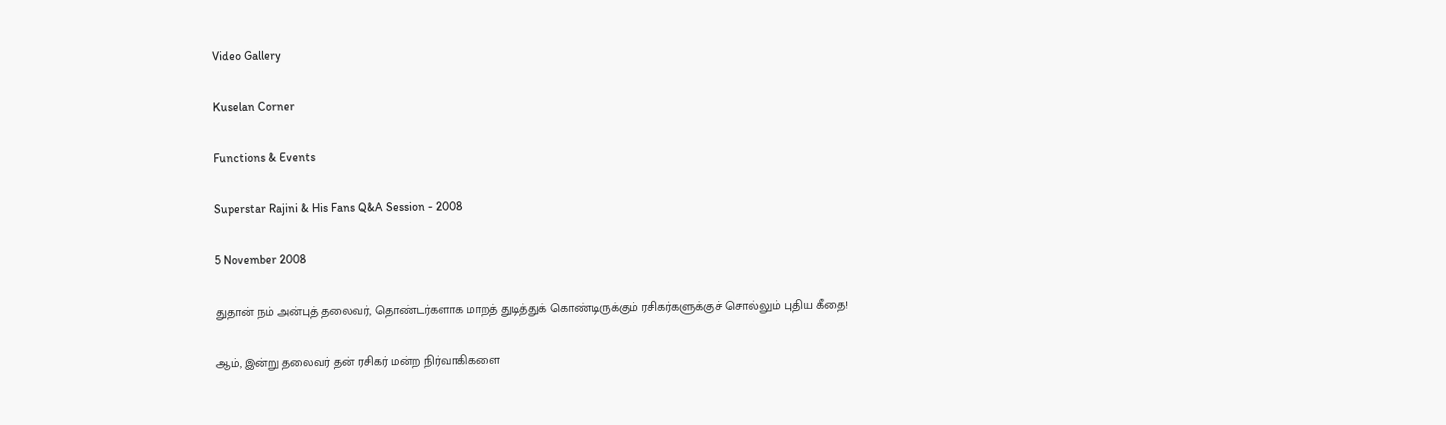Video Gallery

Kuselan Corner

Functions & Events

Superstar Rajini & His Fans Q&A Session - 2008

5 November 2008

துதான் நம் அன்புத் தலைவர், தொண்டர்களாக மாறத் துடித்துக் கொண்டிருக்கும் ரசிகர்களுக்குச் சொல்லும் புதிய கீதை!

ஆம், இன்று தலைவர் தன் ரசிகர் மன்ற நிர்வாகிகளை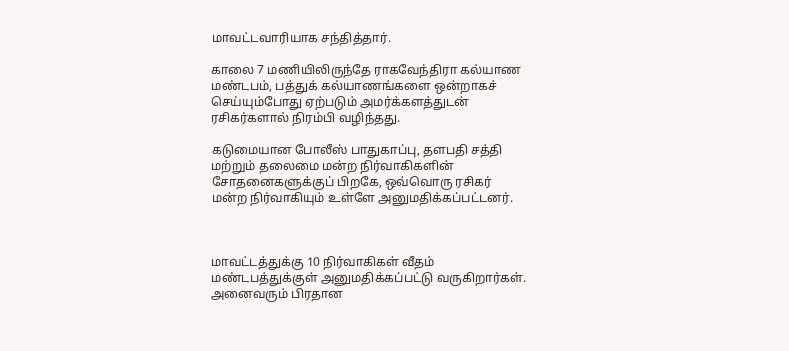மாவட்டவாரியாக சந்தித்தார்.

காலை 7 மணியிலிருந்தே ராகவேந்திரா கல்யாண மண்டபம், பத்துக் கல்யாணங்களை ஒன்றாகச் செய்யும்போது ஏற்படும் அமர்க்களத்துடன் ரசிகர்களால் நிரம்பி வழிந்தது.

கடுமையான போலீஸ் பாதுகாப்பு, தளபதி சத்தி மற்றும் தலைமை மன்ற நிர்வாகிகளின் சோதனைகளுக்குப் பிறகே, ஒவ்வொரு ரசிகர் மன்ற நிர்வாகியும் உள்ளே அனுமதிக்கப்பட்டனர்.



மாவட்டத்துக்கு 10 நிர்வாகிகள் வீதம் மண்டபத்துக்குள் அனுமதிக்கப்பட்டு வருகிறார்கள். அனைவரும் பிரதான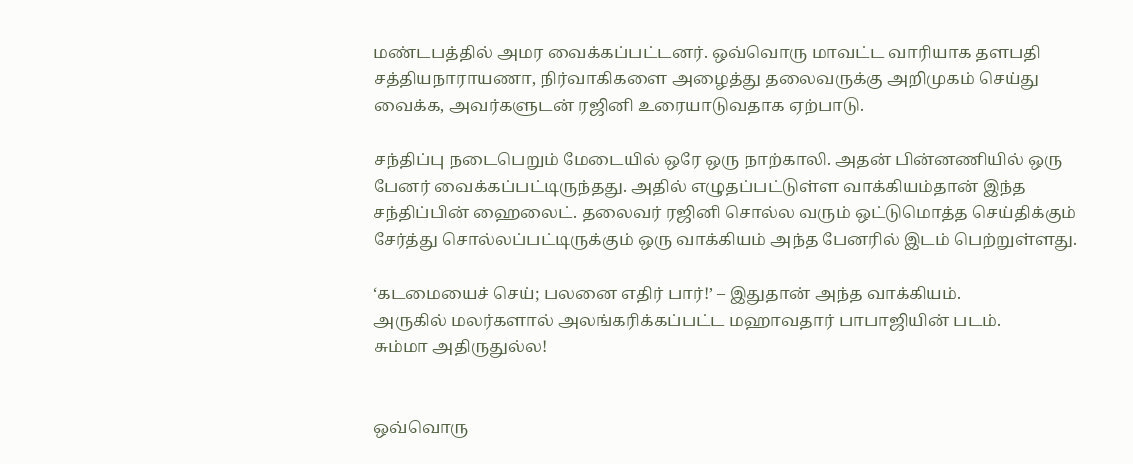மண்டபத்தில் அமர வைக்கப்பட்டனர். ஒவ்வொரு மாவட்ட வாரியாக தளபதி சத்தியநாராயணா, நிர்வாகிகளை அழைத்து தலைவருக்கு அறிமுகம் செய்து வைக்க, அவர்களுடன் ரஜினி உரையாடுவதாக ஏற்பாடு.

சந்திப்பு நடைபெறும் மேடையில் ஒரே ஒரு நாற்காலி. அதன் பின்னணியில் ஒரு பேனர் வைக்கப்பட்டிருந்தது. அதில் எழுதப்பட்டுள்ள வாக்கியம்தான் இந்த சந்திப்பின் ஹைலைட். தலைவர் ரஜினி சொல்ல வரும் ஒட்டுமொத்த செய்திக்கும் சேர்த்து சொல்லப்பட்டிருக்கும் ஒரு வாக்கியம் அந்த பேனரில் இடம் பெற்றுள்ளது.

‘கடமையைச் செய்; பலனை எதிர் பார்!’ – இதுதான் அந்த வாக்கியம்.
அருகில் மலர்களால் அலங்கரிக்கப்பட்ட மஹாவதார் பாபாஜியின் படம்.
சும்மா அதிருதுல்ல!


ஒவ்வொரு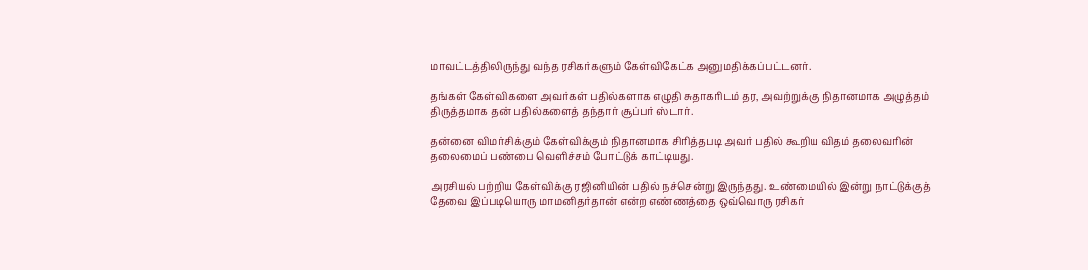மாவட்டத்திலிருந்து வந்த ரசிகர்களும் கேள்விகேட்க அனுமதிக்கப்பட்டனர்.

தங்கள் கேள்விகளை அவர்கள் பதில்களாக எழுதி சுதாகரிடம் தர, அவற்றுக்கு நிதானமாக அழுத்தம் திருத்தமாக தன் பதில்களைத் தந்தார் சூப்பர் ஸ்டார்.

தன்னை விமர்சிக்கும் கேள்விக்கும் நிதானமாக சிரித்தபடி அவர் பதில் கூறிய விதம் தலைவரின் தலைமைப் பண்பை வெளிச்சம் போட்டுக் காட்டியது.

அரசியல் பற்றிய கேள்விக்கு ரஜினியின் பதில் நச்சென்று இருந்தது. உண்மையில் இன்று நாட்டுக்குத் தேவை இப்படியொரு மாமனிதர்தான் என்ற எண்ணத்தை ஒவ்வொரு ரசிகர்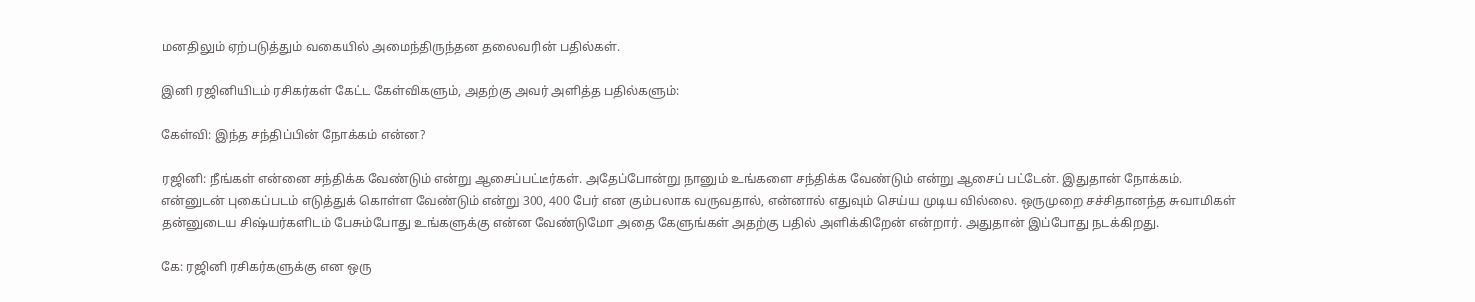மனதிலும் ஏற்படுத்தும் வகையில் அமைந்திருந்தன தலைவரின் பதில்கள்.

இனி ரஜினியிடம் ரசிகர்கள் கேட்ட கேள்விகளும், அதற்கு அவர் அளித்த பதில்களும்:

கேள்வி: இந்த சந்திப்பின் நோக்கம் என்ன?

ரஜினி: நீங்கள் என்னை சந்திக்க வேண்டும் என்று ஆசைப்பட்டீர்கள். அதேப்போன்று நானும் உங்களை சந்திக்க வேண்டும் என்று ஆசைப் பட்டேன். இதுதான் நோக்கம்.
என்னுடன் புகைப்படம் எடுத்துக் கொள்ள வேண்டும் என்று 300, 400 பேர் என கும்பலாக வருவதால், என்னால் எதுவும் செய்ய முடிய வில்லை. ஒருமுறை சச்சிதானந்த சுவாமிகள் தன்னுடைய சிஷ்யர்களிடம் பேசும்போது உங்களுக்கு என்ன வேண்டுமோ அதை கேளுங்கள் அதற்கு பதில் அளிக்கிறேன் என்றார். அதுதான் இப்போது நடக்கிறது.

கே: ரஜினி ரசிகர்களுக்கு என ஒரு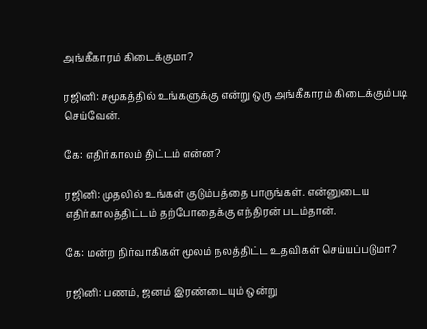அங்கீகாரம் கிடைக்குமா?

ரஜினி: சமூகத்தில் உங்களுக்கு என்று ஒரு அங்கீகாரம் கிடைக்கும்படி செய்வேன்.

கே: எதிர்காலம் திட்டம் என்ன?

ரஜினி: முதலில் உங்கள் குடும்பத்தை பாருங்கள். என்னுடைய எதிர்காலத்திட்டம் தற்போதைக்கு எந்திரன் படம்தான்.

கே: மன்ற நிர்வாகிகள் மூலம் நலத்திட்ட உதவிகள் செய்யப்படுமா?

ரஜினி: பணம், ஜனம் இரண்டையும் ஒன்று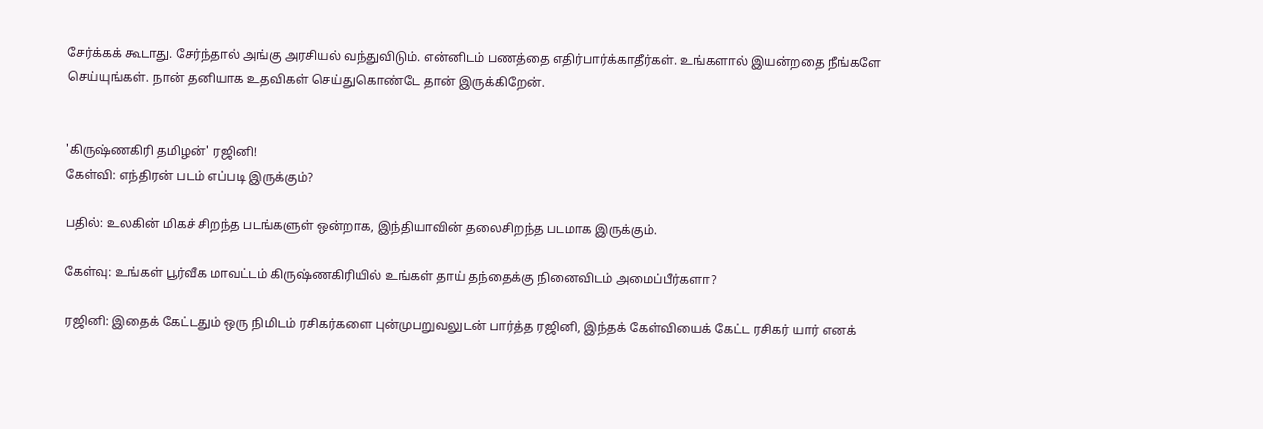சேர்க்கக் கூடாது. சேர்ந்தால் அங்கு அரசியல் வந்துவிடும். என்னிடம் பணத்தை எதிர்பார்க்காதீர்கள். உங்களால் இயன்றதை நீங்களே செய்யுங்கள். நான் தனியாக உதவிகள் செய்துகொண்டே தான் இருக்கிறேன்.


'கிருஷ்ணகிரி தமிழன்' ரஜினி!
கேள்வி: எந்திரன் படம் எப்படி இருக்கும்?

பதில்: உலகின் மிகச் சிறந்த படங்களுள் ஒன்றாக, இந்தியாவின் தலைசிறந்த படமாக இருக்கும்.

கேள்வு: உங்கள் பூர்வீக மாவட்டம் கிருஷ்ணகிரியில் உங்கள் தாய் தந்தைக்கு நினைவிடம் அமைப்பீர்களா?

ரஜினி: இதைக் கேட்டதும் ஒரு நிமிடம் ரசிகர்களை புன்முபறுவலுடன் பார்த்த ரஜினி, இந்தக் கேள்வியைக் கேட்ட ரசிகர் யார் எனக்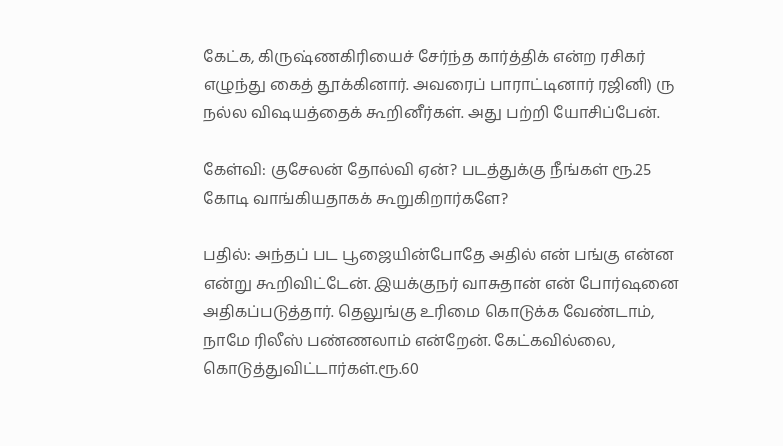கேட்க, கிருஷ்ணகிரியைச் சேர்ந்த கார்த்திக் என்ற ரசிகர் எழுந்து கைத் தூக்கினார். அவரைப் பாராட்டினார் ரஜினி) ரு நல்ல விஷயத்தைக் கூறினீர்கள். அது பற்றி யோசிப்பேன்.

கேள்வி: குசேலன் தோல்வி ஏன்? படத்துக்கு நீங்கள் ரூ.25 கோடி வாங்கியதாகக் கூறுகிறார்களே?

பதில்: அந்தப் பட பூஜையின்போதே அதில் என் பங்கு என்ன என்று கூறிவிட்டேன். இயக்குநர் வாசுதான் என் போர்ஷனை அதிகப்படுத்தார். தெலுங்கு உரிமை கொடுக்க வேண்டாம், நாமே ரிலீஸ் பண்ணலாம் என்றேன். கேட்கவில்லை, கொடுத்துவிட்டார்கள்.ரூ.60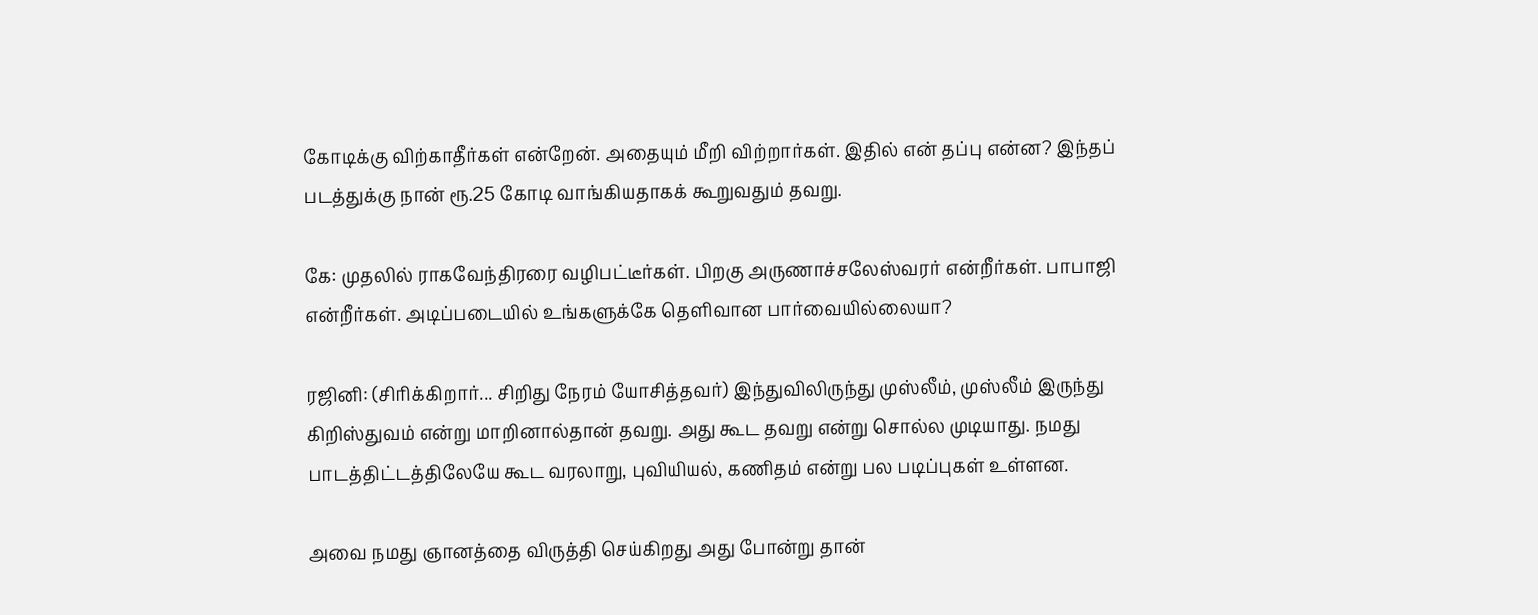கோடிக்கு விற்காதீர்கள் என்றேன். அதையும் மீறி விற்றார்கள். இதில் என் தப்பு என்ன? இந்தப் படத்துக்கு நான் ரூ.25 கோடி வாங்கியதாகக் கூறுவதும் தவறு.

கே: முதலில் ராகவேந்திரரை வழிபட்டீர்கள். பிறகு அருணாச்சலேஸ்வரர் என்றீர்கள். பாபாஜி என்றீர்கள். அடிப்படையில் உங்களுக்கே தெளிவான பார்வையில்லையா?

ரஜினி: (சிரிக்கிறார்... சிறிது நேரம் யோசித்தவர்) இந்துவிலிருந்து முஸ்லீம், முஸ்லீம் இருந்து கிறிஸ்துவம் என்று மாறினால்தான் தவறு. அது கூட தவறு என்று சொல்ல முடியாது. நமது பாடத்திட்டத்திலேயே கூட வரலாறு, புவியியல், கணிதம் என்று பல படிப்புகள் உள்ளன.

அவை நமது ஞானத்தை விருத்தி செய்கிறது அது போன்று தான்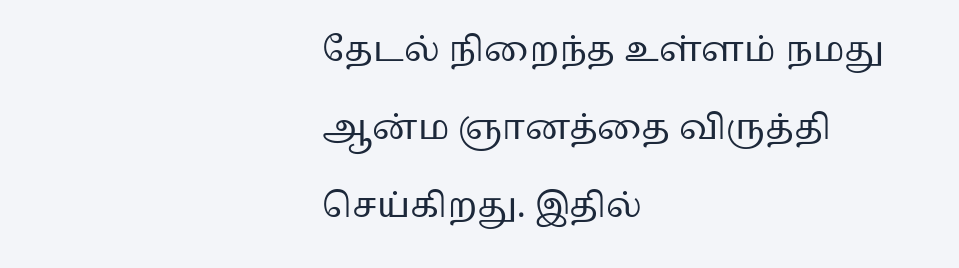தேடல் நிறைந்த உள்ளம் நமது ஆன்ம ஞானத்தை விருத்தி செய்கிறது. இதில்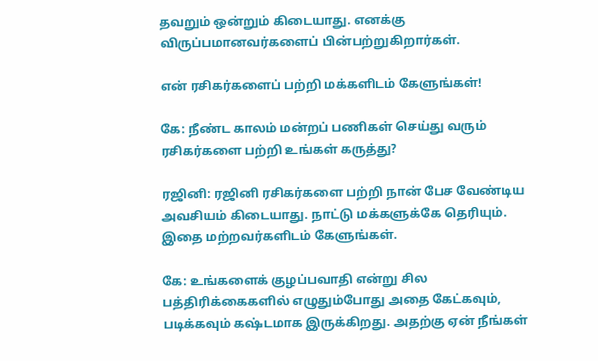தவறும் ஒன்றும் கிடையாது. எனக்கு விருப்பமானவர்களைப் பின்பற்றுகிறார்கள்.

என் ரசிகர்களைப் பற்றி மக்களிடம் கேளுங்கள்!

கே: நீண்ட காலம் மன்றப் பணிகள் செய்து வரும் ரசிகர்களை பற்றி உங்கள் கருத்து?

ரஜினி: ரஜினி ரசிகர்களை பற்றி நான் பேச வேண்டிய அவசியம் கிடையாது. நாட்டு மக்களுக்கே தெரியும். இதை மற்றவர்களிடம் கேளுங்கள்.

கே: உங்களைக் குழப்பவாதி என்று சில பத்திரிக்கைகளில் எழுதும்போது அதை கேட்கவும், படிக்கவும் கஷ்டமாக இருக்கிறது. அதற்கு ஏன் நீங்கள்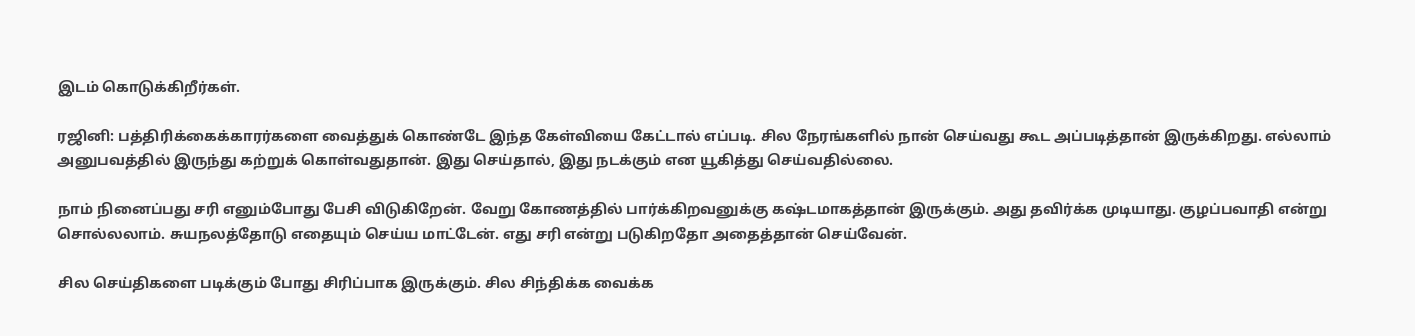இடம் கொடுக்கிறீர்கள்.

ரஜினி: பத்திரிக்கைக்காரர்களை வைத்துக் கொண்டே இந்த கேள்வியை கேட்டால் எப்படி. சில நேரங்களில் நான் செய்வது கூட அப்படித்தான் இருக்கிறது. எல்லாம் அனுபவத்தில் இருந்து கற்றுக் கொள்வதுதான். இது செய்தால், இது நடக்கும் என யூகித்து செய்வதில்லை.

நாம் நினைப்பது சரி எனும்போது பேசி விடுகிறேன். வேறு கோணத்தில் பார்க்கிறவனுக்கு கஷ்டமாகத்தான் இருக்கும். அது தவிர்க்க முடியாது. குழப்பவாதி என்று சொல்லலாம். சுயநலத்தோடு எதையும் செய்ய மாட்டேன். எது சரி என்று படுகிறதோ அதைத்தான் செய்வேன்.

சில செய்திகளை படிக்கும் போது சிரிப்பாக இருக்கும். சில சிந்திக்க வைக்க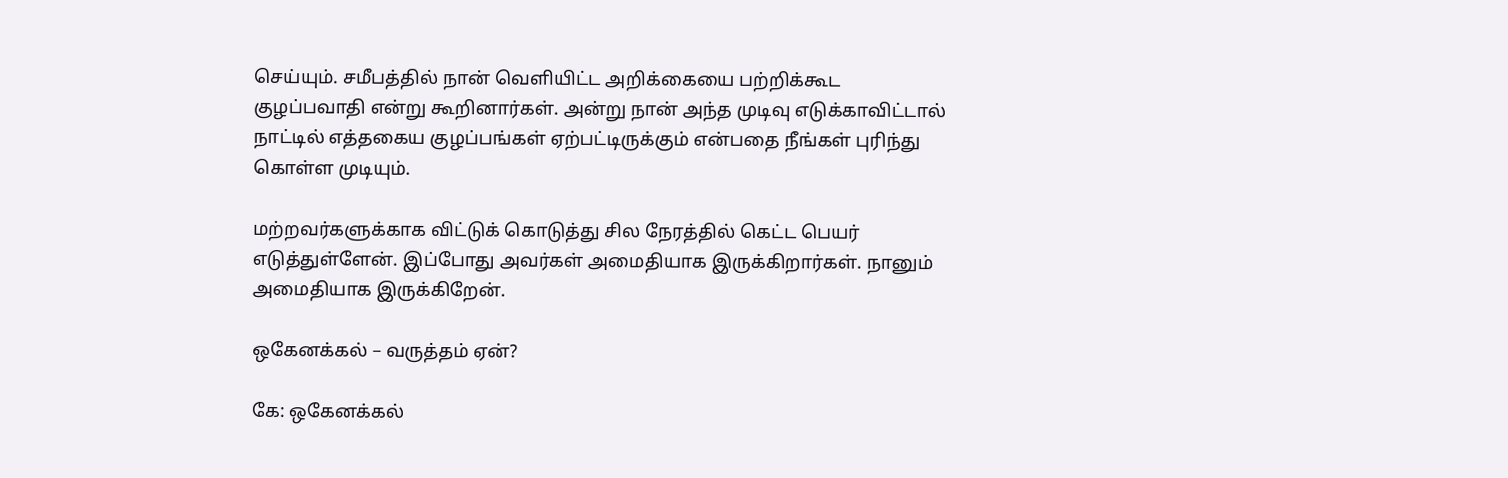செய்யும். சமீபத்தில் நான் வெளியிட்ட அறிக்கையை பற்றிக்கூட குழப்பவாதி என்று கூறினார்கள். அன்று நான் அந்த முடிவு எடுக்காவிட்டால் நாட்டில் எத்தகைய குழப்பங்கள் ஏற்பட்டிருக்கும் என்பதை நீங்கள் புரிந்து கொள்ள முடியும்.

மற்றவர்களுக்காக விட்டுக் கொடுத்து சில நேரத்தில் கெட்ட பெயர் எடுத்துள்ளேன். இப்போது அவர்கள் அமைதியாக இருக்கிறார்கள். நானும் அமைதியாக இருக்கிறேன்.

ஒகேனக்கல் – வருத்தம் ஏன்?

கே: ஒகேனக்கல்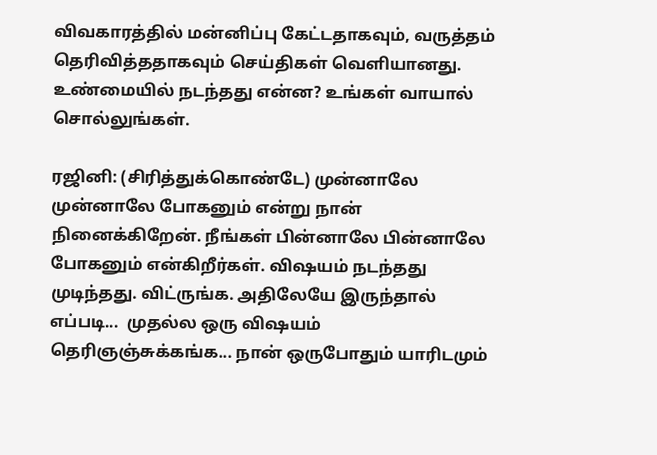விவகாரத்தில் மன்னிப்பு கேட்டதாகவும், வருத்தம் தெரிவித்ததாகவும் செய்திகள் வெளியானது. உண்மையில் நடந்தது என்ன? உங்கள் வாயால் சொல்லுங்கள்.

ரஜினி: (சிரித்துக்கொண்டே) முன்னாலே முன்னாலே போகனும் என்று நான் நினைக்கிறேன். நீங்கள் பின்னாலே பின்னாலே போகனும் என்கிறீர்கள். விஷயம் நடந்தது முடிந்தது. விட்ருங்க. அதிலேயே இருந்தால் எப்படி...  முதல்ல ஒரு விஷயம் தெரிஞஞ்சுக்கங்க... நான் ஒருபோதும் யாரிடமும்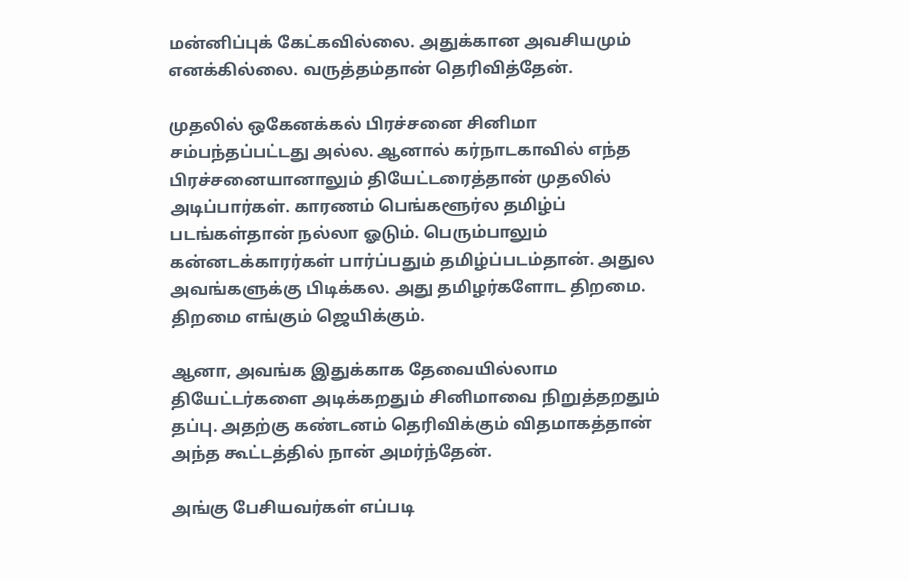மன்னிப்புக் கேட்கவில்லை. அதுக்கான அவசியமும் எனக்கில்லை. வருத்தம்தான் தெரிவித்தேன்.

முதலில் ஒகேனக்கல் பிரச்சனை சினிமா சம்பந்தப்பட்டது அல்ல. ஆனால் கர்நாடகாவில் எந்த பிரச்சனையானாலும் தியேட்டரைத்தான் முதலில் அடிப்பார்கள். காரணம் பெங்களூர்ல தமிழ்ப் படங்கள்தான் நல்லா ஓடும். பெரும்பாலும் கன்னடக்காரர்கள் பார்ப்பதும் தமிழ்ப்படம்தான். அதுல அவங்களுக்கு பிடிக்கல. அது தமிழர்களோட திறமை. திறமை எங்கும் ஜெயிக்கும்.

ஆனா, அவங்க இதுக்காக தேவையில்லாம தியேட்டர்களை அடிக்கறதும் சினிமாவை நிறுத்தறதும் தப்பு. அதற்கு கண்டனம் தெரிவிக்கும் விதமாகத்தான் அந்த கூட்டத்தில் நான் அமர்ந்தேன்.

அங்கு பேசியவர்கள் எப்படி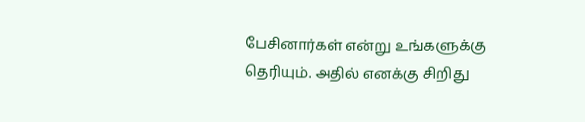பேசினார்கள் என்று உங்களுக்கு தெரியும். அதில் எனக்கு சிறிது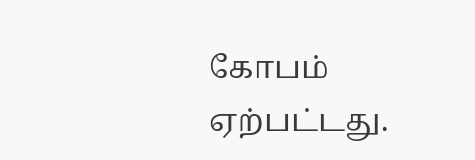கோபம் ஏற்பட்டது.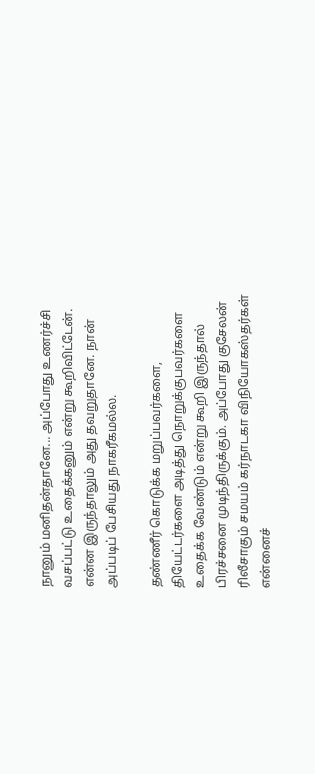நானும் மனிதன்தானே... அப்போது உணர்ச்சி வசப்பட்டு உதைக்கனும் என்று கூறிவிட்டேன். என்ன இருந்தாலும் அது தவறுதானே. நான் அப்படிப் பேசியது நாகரீகமல்ல.

தண்ணீர் கொடுக்க மறுப்பவர்களை, தியேட்டர்களை அடித்து நொறுக்குபவர்களை உதைக்க வேண்டும் என்று கூறி இருந்தால் பிரச்சனை முடிந்திருக்கும். அப்போது குசேலன் ரிலீசாகும் சமயம் கர்நாடகா விநியோகஸ்தர்கள் என்னைச்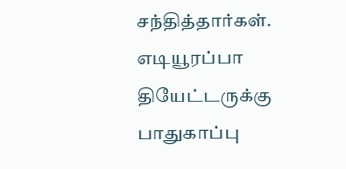சந்தித்தார்கள். எடியூரப்பா தியேட்டருக்கு பாதுகாப்பு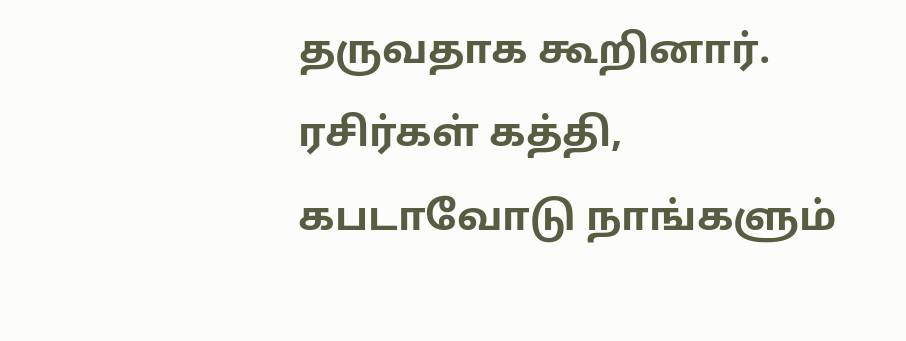தருவதாக கூறினார். ரசிர்கள் கத்தி, கபடாவோடு நாங்களும்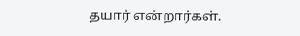தயார் என்றார்கள்.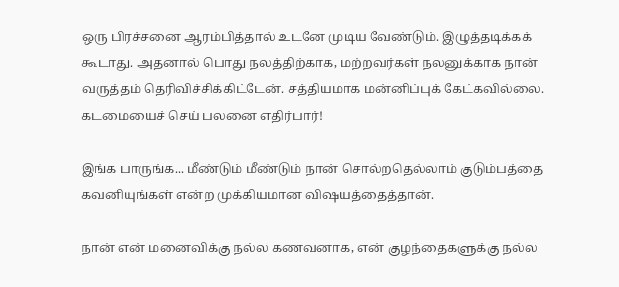ஒரு பிரச்சனை ஆரம்பித்தால் உடனே முடிய வேண்டும். இழுத்தடிக்கக் கூடாது. அதனால் பொது நலத்திற்காக, மற்றவர்கள் நலனுக்காக நான் வருத்தம் தெரிவிச்சிக்கிட்டேன். சத்தியமாக மன்னிப்புக் கேட்கவில்லை.
கடமையைச் செய் பலனை எதிர்பார்!

இங்க பாருங்க... மீண்டும் மீண்டும் நான் சொல்றதெல்லாம் குடும்பத்தை கவனியுங்கள் என்ற முக்கியமான விஷயத்தைத்தான்.

நான் என் மனைவிக்கு நல்ல கணவனாக, என் குழந்தைகளுக்கு நல்ல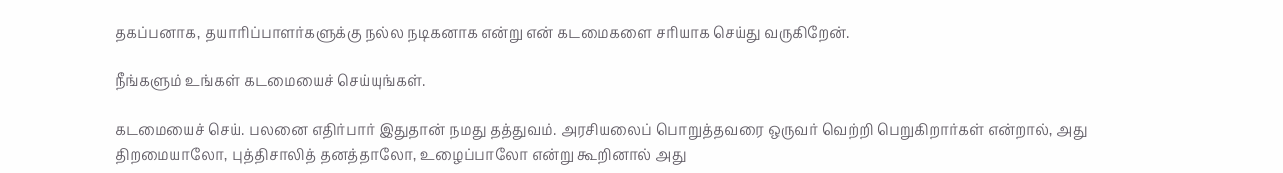தகப்பனாக, தயாரிப்பாளர்களுக்கு நல்ல நடிகனாக என்று என் கடமைகளை சரியாக செய்து வருகிறேன்.

நீங்களும் உங்கள் கடமையைச் செய்யுங்கள்.

கடமையைச் செய். பலனை எதிர்பார் இதுதான் நமது தத்துவம். அரசியலைப் பொறுத்தவரை ஒருவர் வெற்றி பெறுகிறார்கள் என்றால், அது திறமையாலோ, புத்திசாலித் தனத்தாலோ, உழைப்பாலோ என்று கூறினால் அது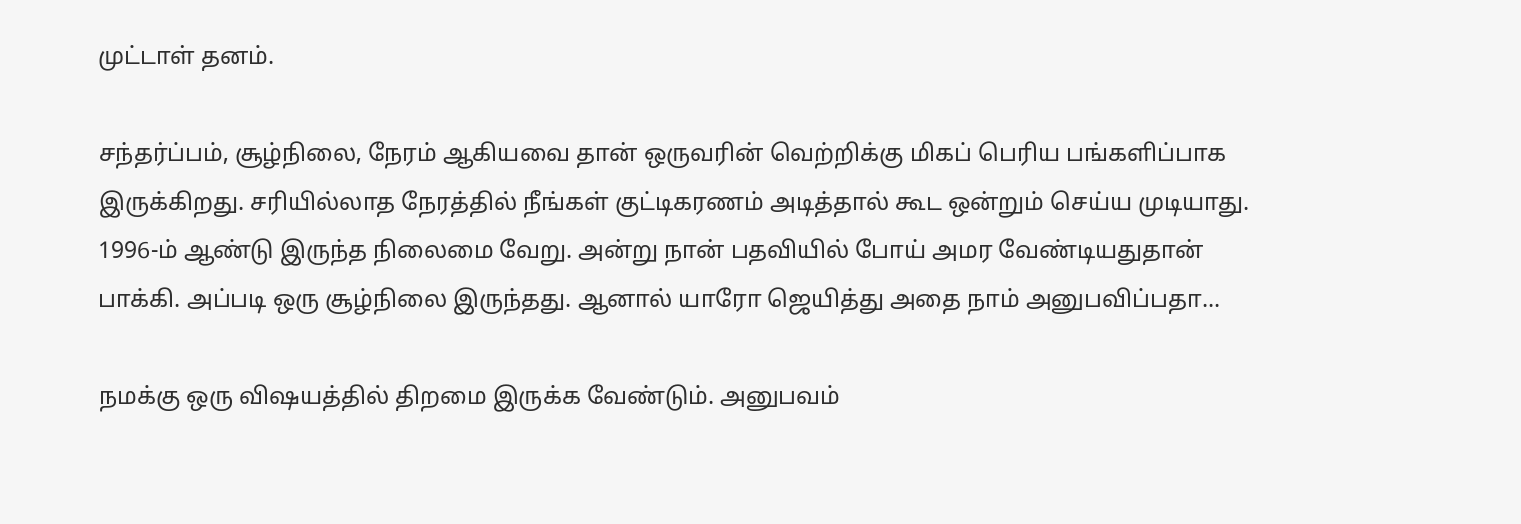முட்டாள் தனம்.

சந்தர்ப்பம், சூழ்நிலை, நேரம் ஆகியவை தான் ஒருவரின் வெற்றிக்கு மிகப் பெரிய பங்களிப்பாக இருக்கிறது. சரியில்லாத நேரத்தில் நீங்கள் குட்டிகரணம் அடித்தால் கூட ஒன்றும் செய்ய முடியாது. 1996-ம் ஆண்டு இருந்த நிலைமை வேறு. அன்று நான் பதவியில் போய் அமர வேண்டியதுதான் பாக்கி. அப்படி ஒரு சூழ்நிலை இருந்தது. ஆனால் யாரோ ஜெயித்து அதை நாம் அனுபவிப்பதா...

நமக்கு ஒரு விஷயத்தில் திறமை இருக்க வேண்டும். அனுபவம்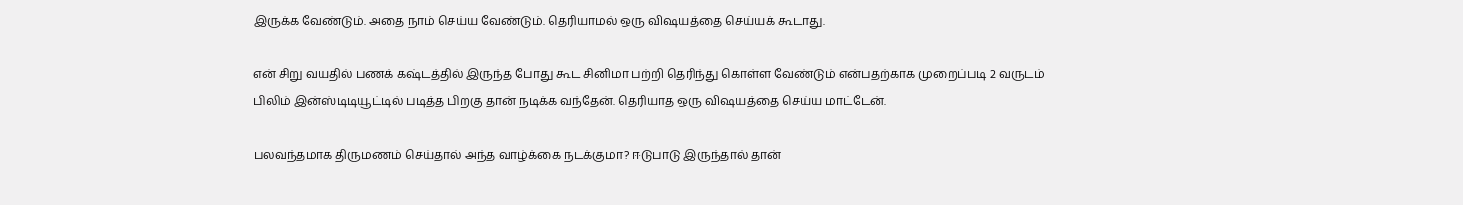இருக்க வேண்டும். அதை நாம் செய்ய வேண்டும். தெரியாமல் ஒரு விஷயத்தை செய்யக் கூடாது.

என் சிறு வயதில் பணக் கஷ்டத்தில் இருந்த போது கூட சினிமா பற்றி தெரிந்து கொள்ள வேண்டும் என்பதற்காக முறைப்படி 2 வருடம் பிலிம் இன்ஸ்டிடியூட்டில் படித்த பிறகு தான் நடிக்க வந்தேன். தெரியாத ஒரு விஷயத்தை செய்ய மாட்டேன்.

பலவந்தமாக திருமணம் செய்தால் அந்த வாழ்க்கை நடக்குமா? ஈடுபாடு இருந்தால் தான்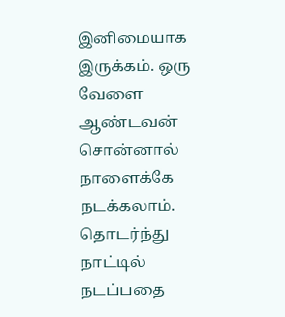இனிமையாக இருக்கம். ஒரு வேளை ஆண்டவன் சொன்னால் நாளைக்கே நடக்கலாம். தொடர்ந்து நாட்டில் நடப்பதை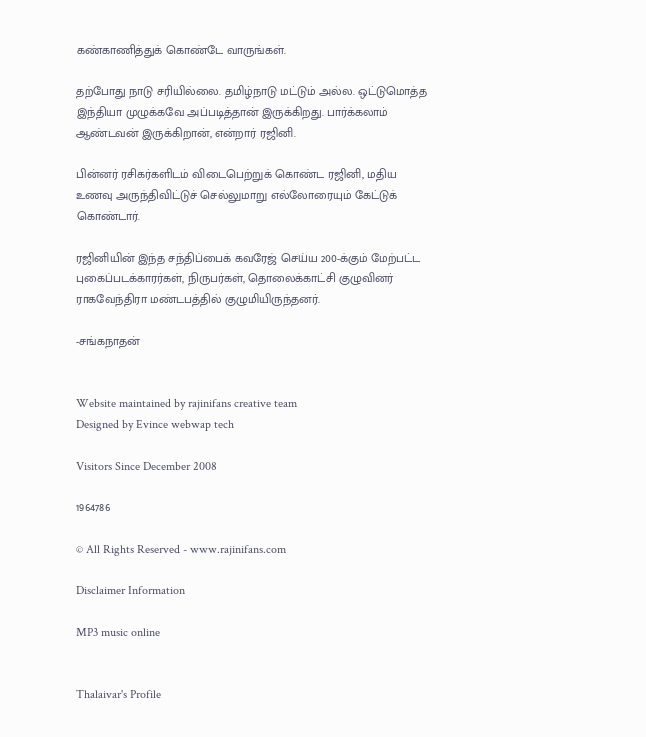கண்காணித்துக் கொண்டே வாருங்கள்.

தற்போது நாடு சரியில்லை. தமிழ்நாடு மட்டும் அல்ல. ஒட்டுமொத்த இந்தியா முழுக்கவே அப்படித்தான் இருக்கிறது. பார்க்கலாம் ஆண்டவன் இருக்கிறான், என்றார் ரஜினி.

பின்னர் ரசிகர்களிடம் விடைபெற்றுக் கொண்ட ரஜினி, மதிய உணவு அருந்திவிட்டுச் செல்லுமாறு எல்லோரையும் கேட்டுக் கொண்டார்.

ரஜினியின் இந்த சந்திப்பைக் கவரேஜ் செய்ய 200-க்கும் மேற்பட்ட புகைப்படக்காரர்கள், நிருபர்கள், தொலைக்காட்சி குழுவினர் ராகவேந்திரா மண்டபத்தில் குழுமியிருந்தனர்.

-சங்கநாதன்


Website maintained by rajinifans creative team
Designed by Evince webwap tech

Visitors Since December 2008

1964786

© All Rights Reserved - www.rajinifans.com

Disclaimer Information

MP3 music online


Thalaivar's Profile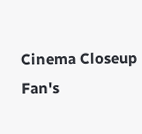Cinema Closeup Fan's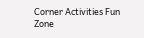Corner Activities Fun Zone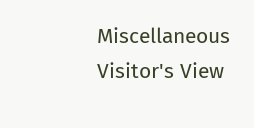Miscellaneous Visitor's View